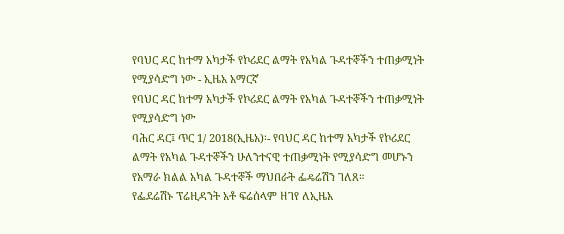የባህር ዳር ከተማ አካታች የኮሪደር ልማት የአካል ጉዳተኞችን ተጠቃሚነት የሚያሳድግ ነው - ኢዜአ አማርኛ
የባህር ዳር ከተማ አካታች የኮሪደር ልማት የአካል ጉዳተኞችን ተጠቃሚነት የሚያሳድግ ነው
ባሕር ዳር፤ ጥር 1/ 2018(ኢዜአ)፡- የባህር ዳር ከተማ አካታች የኮሪደር ልማት የአካል ጉዳተኞችን ሁለንተናዊ ተጠቃሚነት የሚያሳድግ መሆኑን የአማራ ክልል አካል ጉዳተኞች ማህበራት ፌዴሬሽን ገለጸ።
የፌደሬሽኑ ፕሬዚዳንት አቶ ፍሬሰላም ዘገየ ለኢዜአ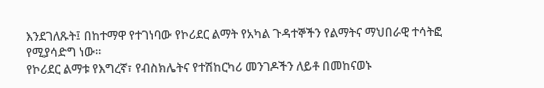እንደገለጹት፤ በከተማዋ የተገነባው የኮሪደር ልማት የአካል ጉዳተኞችን የልማትና ማህበራዊ ተሳትፎ የሚያሳድግ ነው።
የኮሪደር ልማቱ የእግረኛ፣ የብስክሌትና የተሽከርካሪ መንገዶችን ለይቶ በመከናወኑ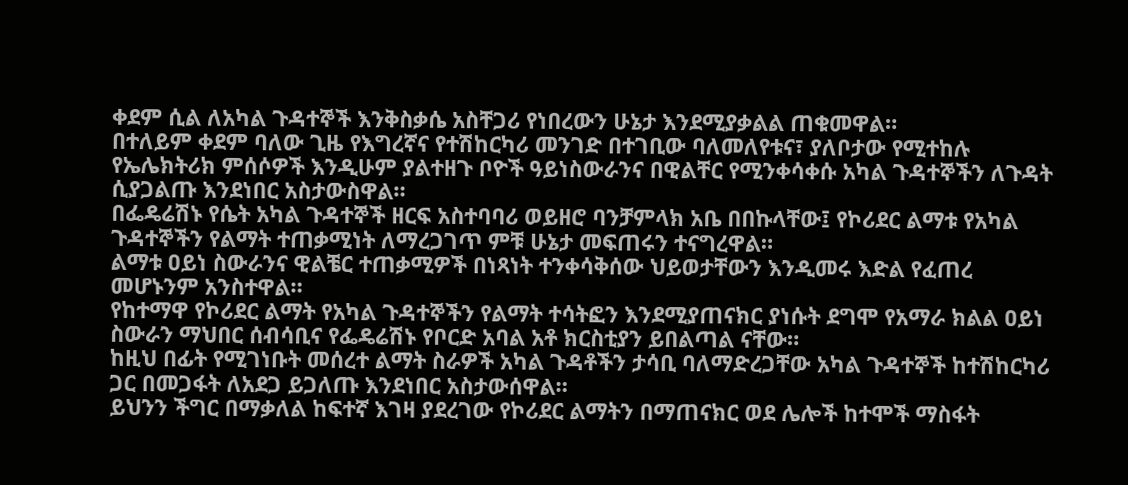ቀደም ሲል ለአካል ጉዳተኞች እንቅስቃሴ አስቸጋሪ የነበረውን ሁኔታ እንደሚያቃልል ጠቁመዋል።
በተለይም ቀደም ባለው ጊዜ የእግረኛና የተሽከርካሪ መንገድ በተገቢው ባለመለየቱና፣ ያለቦታው የሚተከሉ የኤሌክትሪክ ምሰሶዎች እንዲሁም ያልተዘጉ ቦዮች ዓይነስውራንና በዊልቸር የሚንቀሳቀሱ አካል ጉዳተኞችን ለጉዳት ሲያጋልጡ እንደነበር አስታውስዋል።
በፌዴሬሽኑ የሴት አካል ጉዳተኞች ዘርፍ አስተባባሪ ወይዘሮ ባንቻምላክ አቤ በበኩላቸው፤ የኮሪደር ልማቱ የአካል ጉዳተኞችን የልማት ተጠቃሚነት ለማረጋገጥ ምቹ ሁኔታ መፍጠሩን ተናግረዋል።
ልማቱ ዐይነ ስውራንና ዊልቼር ተጠቃሚዎች በነጻነት ተንቀሳቅሰው ህይወታቸውን እንዲመሩ እድል የፈጠረ መሆኑንም አንስተዋል።
የከተማዋ የኮሪደር ልማት የአካል ጉዳተኞችን የልማት ተሳትፎን እንደሚያጠናክር ያነሱት ደግሞ የአማራ ክልል ዐይነ ስውራን ማህበር ሰብሳቢና የፌዴሬሽኑ የቦርድ አባል አቶ ክርስቲያን ይበልጣል ናቸው።
ከዚህ በፊት የሚገነቡት መሰረተ ልማት ስራዎች አካል ጉዳቶችን ታሳቢ ባለማድረጋቸው አካል ጉዳተኞች ከተሽከርካሪ ጋር በመጋፋት ለአደጋ ይጋለጡ እንደነበር አስታውሰዋል።
ይህንን ችግር በማቃለል ከፍተኛ እገዛ ያደረገው የኮሪደር ልማትን በማጠናክር ወደ ሌሎች ከተሞች ማስፋት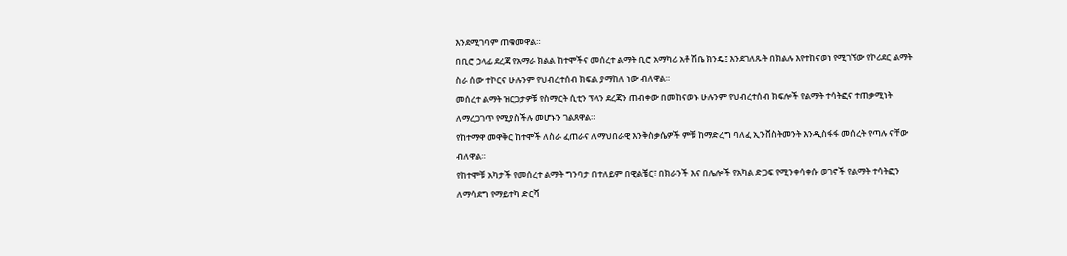እንደሚገባም ጠቁመዋል።
በቢሮ ኃላፊ ደረጃ የአማራ ክልል ከተሞችና መሰረተ ልማት ቢሮ አማካሪ አቶ ሽቤ ክንዴ፤ እንደገለጹት በክልሉ እየተከናወነ የሚገኘው የኮሪደር ልማት ስራ ሰው ተኮርና ሁሉንም የህብረተሰብ ክፍል ያማከለ ነው ብለዋል።
መሰረተ ልማት ዝርጋታዎቹ የስማርት ሲቲን ፕላን ደረጃን ጠብቀው በመከናወኑ ሁሉንም የህብረተሰብ ክፍሎች የልማት ተሳትፎና ተጠቃሚነት ለማረጋገጥ የሚያስችሉ መሆኑን ገልጸዋል።
የከተማዋ መዋቅር ከተሞች ለስራ ፈጠራና ለማህበራዊ እንቅስቃሴዎች ምቹ ከማድረግ ባለፈ ኢንቨስትመንት እንዲስፋፋ መሰረት የጣሉ ናቸው ብለዋል።
የከተሞቹ አካታች የመሰረተ ልማት ግንባታ በተለይም በዊልቼር፣ በክራንች እና በሌሎች የአካል ድጋፍ የሚንቀሳቀሱ ወገኖች የልማት ተሳትፎን ለማሳደግ የማይተካ ድርሻ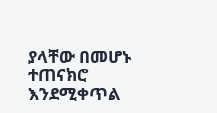ያላቸው በመሆኑ ተጠናክሮ እንደሚቀጥል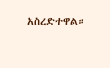አስረድተዋል።